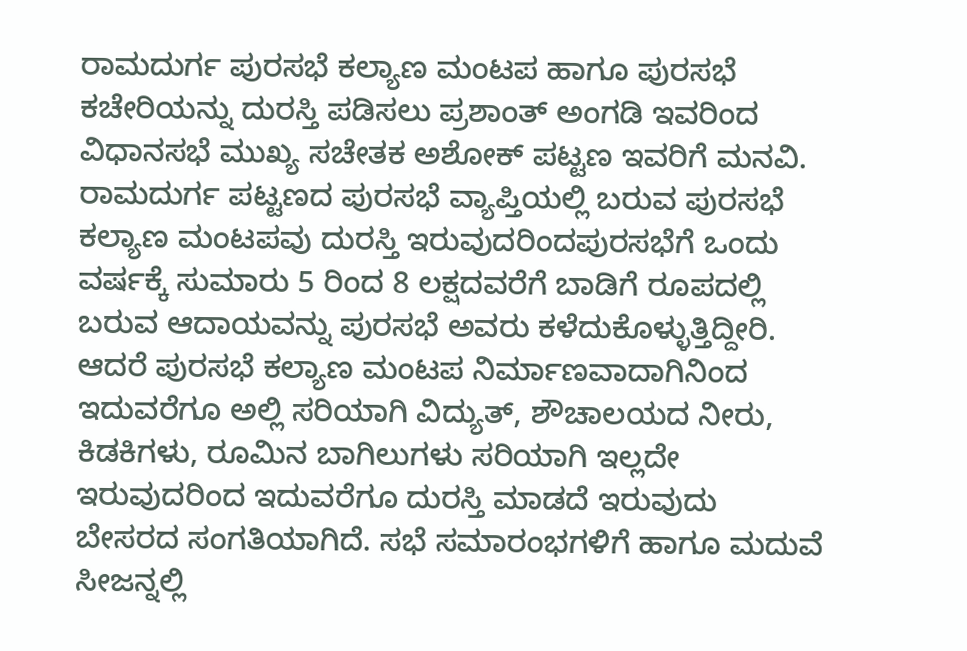ರಾಮದುರ್ಗ ಪುರಸಭೆ ಕಲ್ಯಾಣ ಮಂಟಪ ಹಾಗೂ ಪುರಸಭೆ ಕಚೇರಿಯನ್ನು ದುರಸ್ತಿ ಪಡಿಸಲು ಪ್ರಶಾಂತ್ ಅಂಗಡಿ ಇವರಿಂದ ವಿಧಾನಸಭೆ ಮುಖ್ಯ ಸಚೇತಕ ಅಶೋಕ್ ಪಟ್ಟಣ ಇವರಿಗೆ ಮನವಿ.
ರಾಮದುರ್ಗ ಪಟ್ಟಣದ ಪುರಸಭೆ ವ್ಯಾಪ್ತಿಯಲ್ಲಿ ಬರುವ ಪುರಸಭೆ ಕಲ್ಯಾಣ ಮಂಟಪವು ದುರಸ್ತಿ ಇರುವುದರಿಂದಪುರಸಭೆಗೆ ಒಂದು ವರ್ಷಕ್ಕೆ ಸುಮಾರು 5 ರಿಂದ 8 ಲಕ್ಷದವರೆಗೆ ಬಾಡಿಗೆ ರೂಪದಲ್ಲಿ ಬರುವ ಆದಾಯವನ್ನು ಪುರಸಭೆ ಅವರು ಕಳೆದುಕೊಳ್ಳುತ್ತಿದ್ದೀರಿ. ಆದರೆ ಪುರಸಭೆ ಕಲ್ಯಾಣ ಮಂಟಪ ನಿರ್ಮಾಣವಾದಾಗಿನಿಂದ ಇದುವರೆಗೂ ಅಲ್ಲಿ ಸರಿಯಾಗಿ ವಿದ್ಯುತ್, ಶೌಚಾಲಯದ ನೀರು, ಕಿಡಕಿಗಳು, ರೂಮಿನ ಬಾಗಿಲುಗಳು ಸರಿಯಾಗಿ ಇಲ್ಲದೇ ಇರುವುದರಿಂದ ಇದುವರೆಗೂ ದುರಸ್ತಿ ಮಾಡದೆ ಇರುವುದು ಬೇಸರದ ಸಂಗತಿಯಾಗಿದೆ. ಸಭೆ ಸಮಾರಂಭಗಳಿಗೆ ಹಾಗೂ ಮದುವೆ ಸೀಜನ್ನಲ್ಲಿ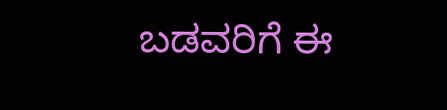ಬಡವರಿಗೆ ಈ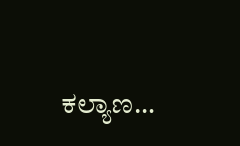ಕಲ್ಯಾಣ…